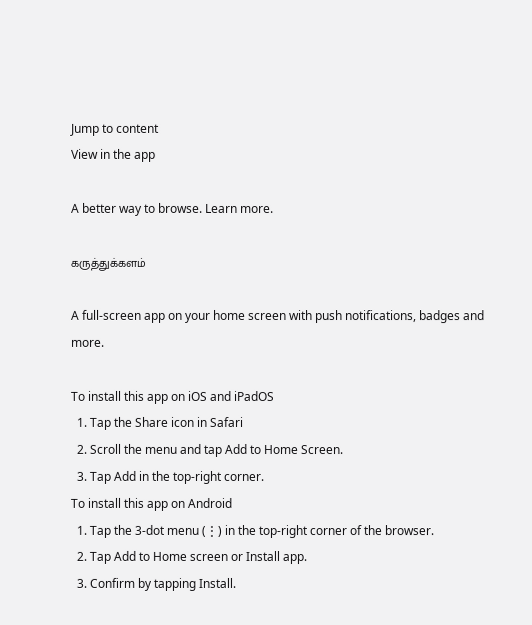Jump to content
View in the app

A better way to browse. Learn more.

கருத்துக்களம்

A full-screen app on your home screen with push notifications, badges and more.

To install this app on iOS and iPadOS
  1. Tap the Share icon in Safari
  2. Scroll the menu and tap Add to Home Screen.
  3. Tap Add in the top-right corner.
To install this app on Android
  1. Tap the 3-dot menu (⋮) in the top-right corner of the browser.
  2. Tap Add to Home screen or Install app.
  3. Confirm by tapping Install.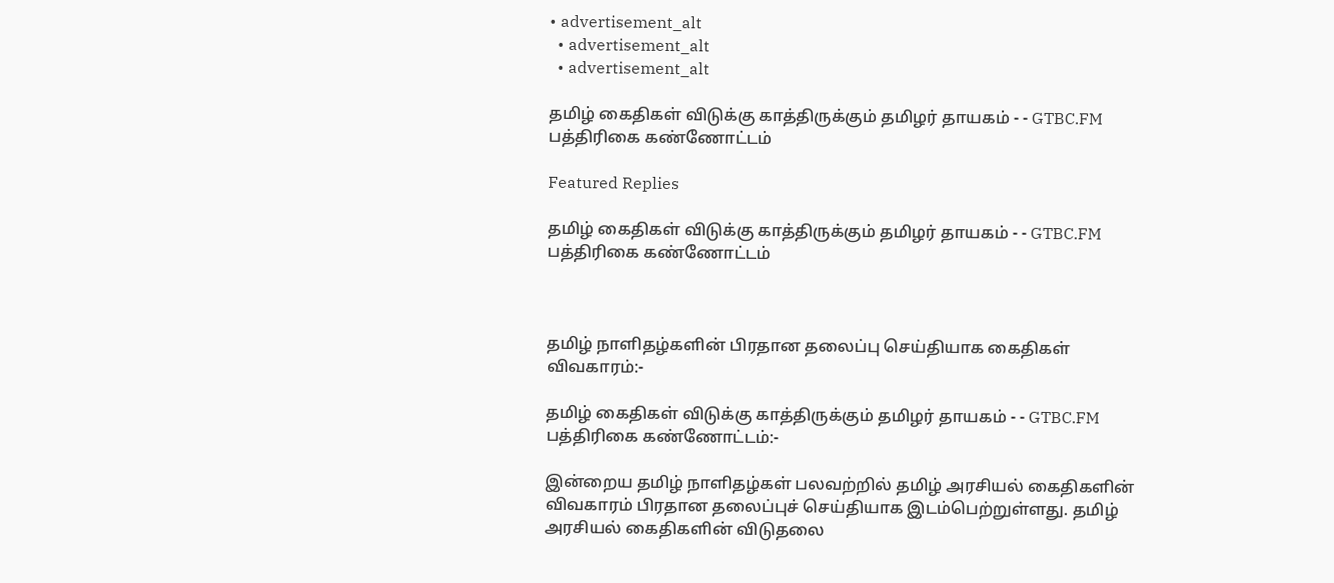• advertisement_alt
  • advertisement_alt
  • advertisement_alt

தமிழ் கைதிகள் விடுக்கு காத்திருக்கும் தமிழர் தாயகம் - - GTBC.FM பத்திரிகை கண்ணோட்டம்

Featured Replies

தமிழ் கைதிகள் விடுக்கு காத்திருக்கும் தமிழர் தாயகம் - - GTBC.FM பத்திரிகை கண்ணோட்டம்



தமிழ் நாளிதழ்களின் பிரதான தலைப்பு செய்தியாக கைதிகள் விவகாரம்:-

தமிழ் கைதிகள் விடுக்கு காத்திருக்கும் தமிழர் தாயகம் - - GTBC.FM பத்திரிகை கண்ணோட்டம்:-

இன்றைய தமிழ் நாளிதழ்கள் பலவற்றில் தமிழ் அரசியல் கைதிகளின் விவகாரம் பிரதான தலைப்புச் செய்தியாக இடம்பெற்றுள்ளது. தமிழ் அரசியல் கைதிகளின் விடுதலை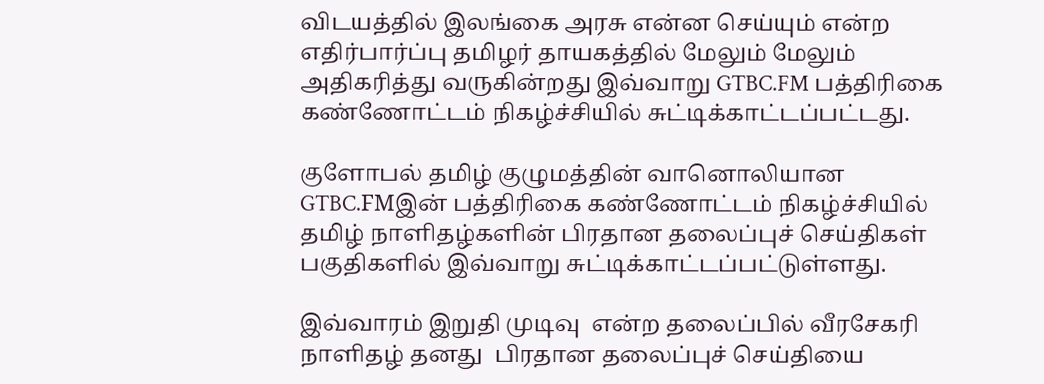விடயத்தில் இலங்கை அரசு என்ன செய்யும் என்ற எதிர்பார்ப்பு தமிழர் தாயகத்தில் மேலும் மேலும் அதிகரித்து வருகின்றது இவ்வாறு GTBC.FM பத்திரிகை கண்ணோட்டம் நிகழ்ச்சியில் சுட்டிக்காட்டப்பட்டது.

குளோபல் தமிழ் குழுமத்தின் வானொலியான GTBC.FMஇன் பத்திரிகை கண்ணோட்டம் நிகழ்ச்சியில் தமிழ் நாளிதழ்களின் பிரதான தலைப்புச் செய்திகள் பகுதிகளில் இவ்வாறு சுட்டிக்காட்டப்பட்டுள்ளது.

இவ்வாரம் இறுதி முடிவு  என்ற தலைப்பில் வீரசேகரி நாளிதழ் தனது  பிரதான தலைப்புச் செய்தியை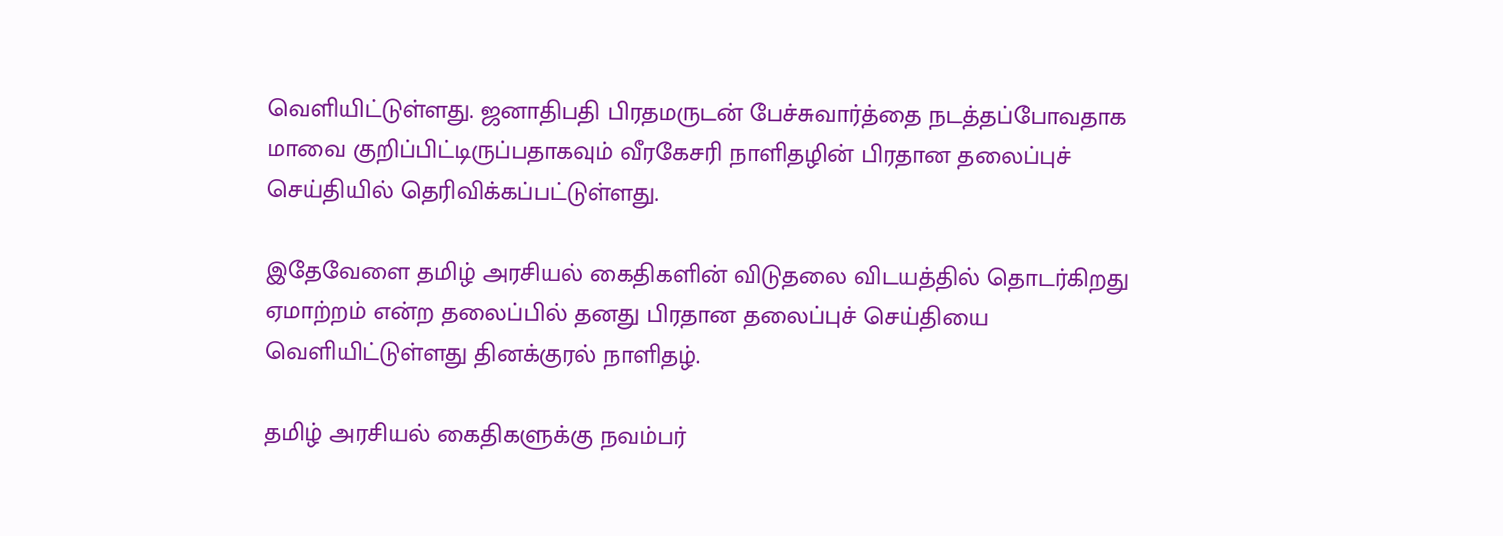வெளியிட்டுள்ளது. ஜனாதிபதி பிரதமருடன் பேச்சுவார்த்தை நடத்தப்போவதாக மாவை குறிப்பிட்டிருப்பதாகவும் வீரகேசரி நாளிதழின் பிரதான தலைப்புச் செய்தியில் தெரிவிக்கப்பட்டுள்ளது.

இதேவேளை தமிழ் அரசியல் கைதிகளின் விடுதலை விடயத்தில் தொடர்கிறது ஏமாற்றம் என்ற தலைப்பில் தனது பிரதான தலைப்புச் செய்தியை வெளியிட்டுள்ளது தினக்குரல் நாளிதழ்.

தமிழ் அரசியல் கைதிகளுக்கு நவம்பர்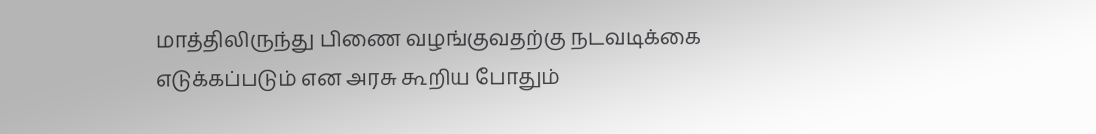மாத்திலிருந்து பிணை வழங்குவதற்கு நடவடிக்கை எடுக்கப்படும் என அரசு கூறிய போதும்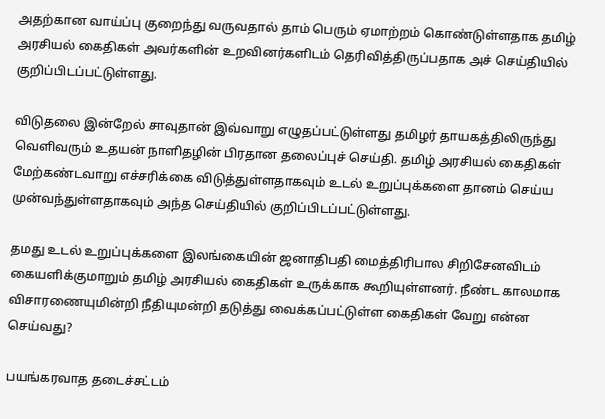அதற்கான வாய்ப்பு குறைந்து வருவதால் தாம் பெரும் ஏமாற்றம் கொண்டுள்ளதாக தமிழ் அரசியல் கைதிகள் அவர்களின் உறவினர்களிடம் தெரிவித்திருப்பதாக அச் செய்தியில் குறிப்பிடப்பட்டுள்ளது.

விடுதலை இன்றேல் சாவுதான் இவ்வாறு எழுதப்பட்டுள்ளது தமிழர் தாயகத்திலிருந்து வெளிவரும் உதயன் நாளிதழின் பிரதான தலைப்புச் செய்தி. தமிழ் அரசியல் கைதிகள் மேற்கண்டவாறு எச்சரிக்கை விடுத்துள்ளதாகவும் உடல் உறுப்புக்களை தானம் செய்ய முன்வந்துள்ளதாகவும் அந்த செய்தியில் குறிப்பிடப்பட்டுள்ளது.

தமது உடல் உறுப்புக்களை இலங்கையின் ஜனாதிபதி மைத்திரிபால சிறிசேனவிடம் கையளிக்குமாறும் தமிழ் அரசியல் கைதிகள் உருக்காக கூறியுள்ளனர். நீண்ட காலமாக விசாரணையுமின்றி நீதியுமன்றி தடுத்து வைக்கப்பட்டுள்ள கைதிகள் வேறு என்ன செய்வது?

பயங்கரவாத தடைச்சட்டம்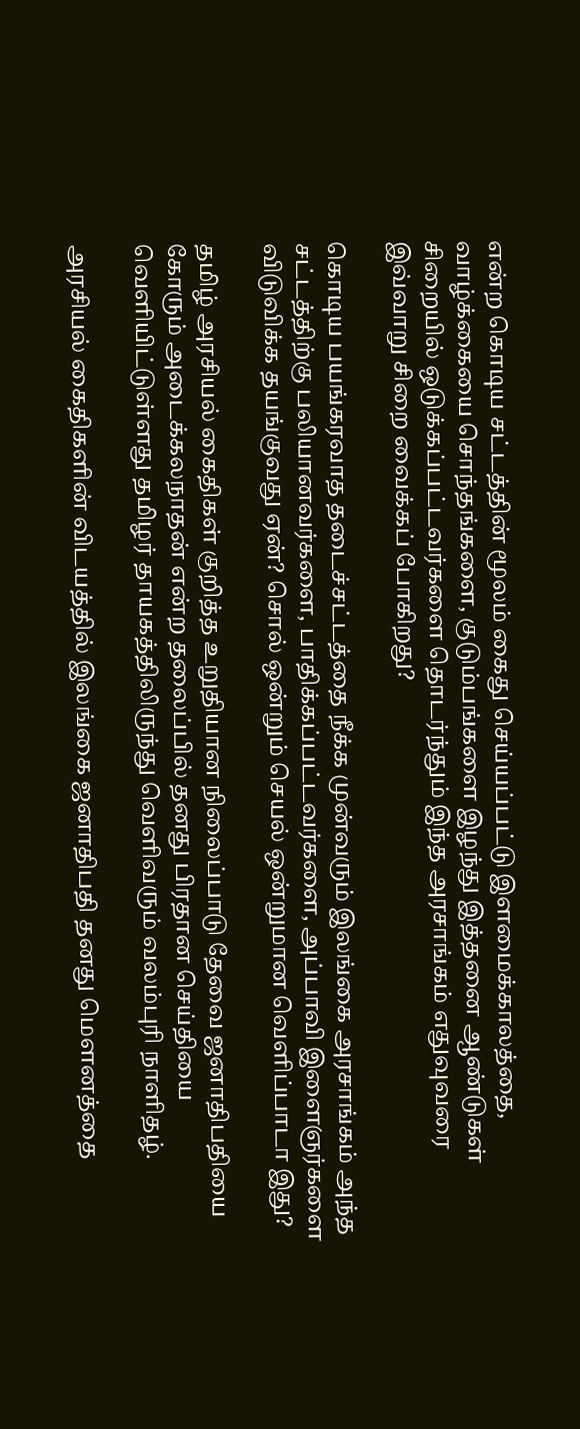என்ற கொடிய சட்டத்தின் மூலம் கைது செய்யப்பட்டு இளமைக்காலத்தை, வாழ்க்கையை சொந்தங்களை, குடும்பங்களை இழந்து இத்தனை ஆண்டுகள் சிறையில் ஒடுக்கப்பட்டவர்களை தொடர்ந்தும் இந்த அரசாங்கம் எதுவுவரை இவ்வாறு சிறை வைக்கப் போகிறது?

கொடிய பயங்கரவாத தடைச்சட்டத்தை நீக்க முன்வரும் இலங்கை அரசாங்கம் அந்த சட்டத்திற்கு பலியானவர்களை, பாதிக்கப்பட்டவர்களை, அப்பாவி இளைஞர்களை விடுவிக்க தயங்குவது ஏன்? சொல் ஒன்றும் செயல் ஒன்றுமான வெளிப்பாடா இது?

தமிழ் அரசியல் கைதிகள் குறித்த உறுதியான நிலைப்பாடு தேவை ஜனாதிபதியை கோரும் அடைக்கலநாதன் என்ற தலைப்பில் தனது பிரதான செய்தியை வெளியிட்டுள்ளது தமிழர் தாயகத்திலிருந்து வெளிவரும் வலம்புரி நாளிதழ்.

அரசியல் கைதிகளின் விடயத்தில் இலங்கை ஜனாதிபதி தனது மௌனத்தை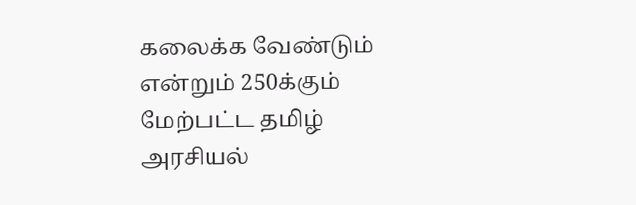கலைக்க வேண்டும் என்றும் 250க்கும் மேற்பட்ட தமிழ் அரசியல்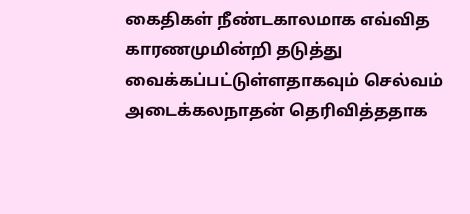கைதிகள் நீண்டகாலமாக எவ்வித காரணமுமின்றி தடுத்து வைக்கப்பட்டுள்ளதாகவும் செல்வம் அடைக்கலநாதன் தெரிவித்ததாக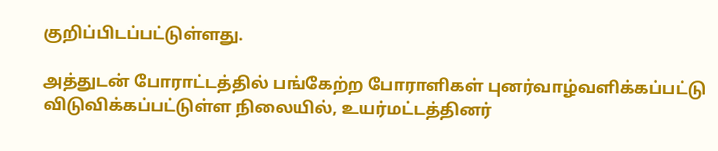குறிப்பிடப்பட்டுள்ளது.

அத்துடன் போராட்டத்தில் பங்கேற்ற போராளிகள் புனர்வாழ்வளிக்கப்பட்டு விடுவிக்கப்பட்டுள்ள நிலையில், உயர்மட்டத்தினர்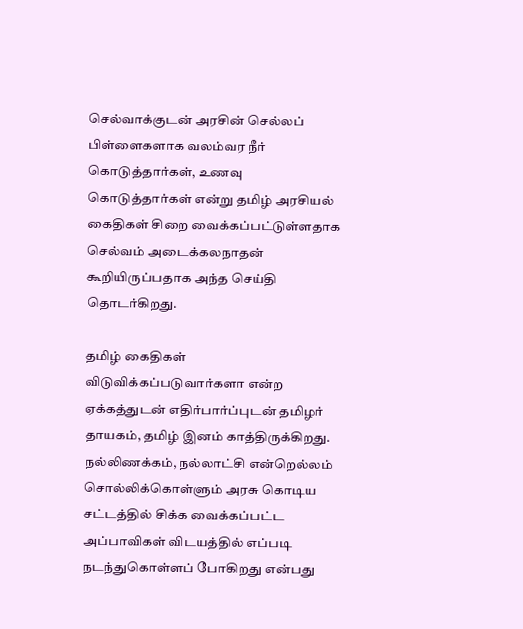செல்வாக்குடன் அரசின் செல்லப் பிள்ளைகளாக வலம்வர நீர் கொடுத்தார்கள், உணவு கொடுத்தார்கள் என்று தமிழ் அரசியல் கைதிகள் சிறை வைக்கப்பட்டுள்ளதாக செல்வம் அடைக்கலநாதன் கூறியிருப்பதாக அந்த செய்தி தொடர்கிறது.

தமிழ் கைதிகள் விடுவிக்கப்படுவார்களா என்ற ஏக்கத்துடன் எதிர்பார்ப்புடன் தமிழர் தாயகம், தமிழ் இனம் காத்திருக்கிறது. நல்லிணக்கம், நல்லாட்சி என்றெல்லம் சொல்லிக்கொள்ளும் அரசு கொடிய சட்டத்தில் சிக்க வைக்கப்பட்ட அப்பாவிகள் விடயத்தில் எப்படி நடந்துகொள்ளப் போகிறது என்பது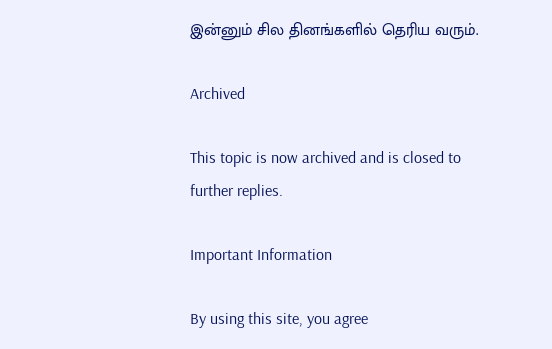இன்னும் சில தினங்களில் தெரிய வரும்.

Archived

This topic is now archived and is closed to further replies.

Important Information

By using this site, you agree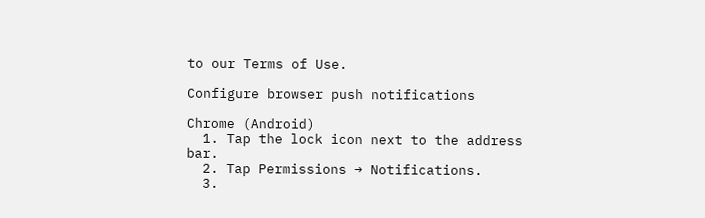to our Terms of Use.

Configure browser push notifications

Chrome (Android)
  1. Tap the lock icon next to the address bar.
  2. Tap Permissions → Notifications.
  3.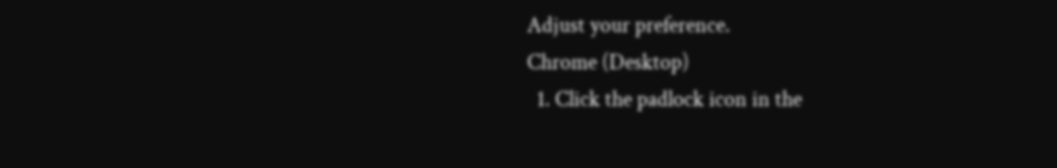Adjust your preference.
Chrome (Desktop)
  1. Click the padlock icon in the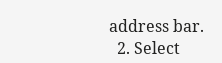address bar.
  2. Select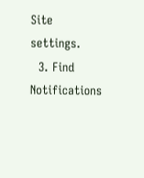Site settings.
  3. Find Notifications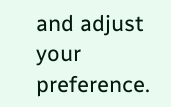and adjust your preference.